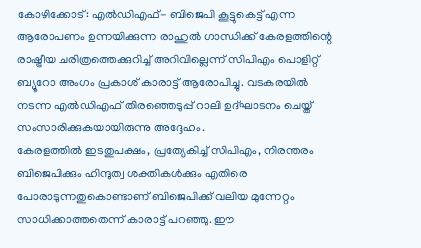കോഴിക്കോട്: എൽഡിഎഫ്- ബിജെപി കൂട്ടുകെട്ട് എന്ന ആരോപണം ഉന്നയിക്കുന്ന രാഹുൽ ഗാന്ധിക്ക് കേരളത്തിന്റെ രാഷ്ട്രീയ ചരിത്രത്തെക്കുറിച്ച് അറിവില്ലെന്ന് സിപിഎം പൊളിറ്റ് ബ്യൂറോ അംഗം പ്രകാശ് കാരാട്ട് ആരോപിച്ചു. വടകരയിൽ നടന്ന എൽഡിഎഫ് തിരഞ്ഞെടുപ്പ് റാലി ഉദ്ഘാടനം ചെയ്ത് സംസാരിക്കുകയായിരുന്നു അദ്ദേഹം.
കേരളത്തിൽ ഇടതുപക്ഷം, പ്രത്യേകിച്ച് സിപിഎം, നിരന്തരം ബിജെപിക്കും ഹിന്ദുത്വ ശക്തികൾക്കും എതിരെ പോരാടുന്നതുകൊണ്ടാണ് ബിജെപിക്ക് വലിയ മുന്നേറ്റം സാധിക്കാത്തതെന്ന് കാരാട്ട് പറഞ്ഞു. ഈ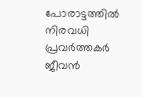പോരാട്ടത്തിൽ നിരവധി പ്രവർത്തകർ ജീവൻ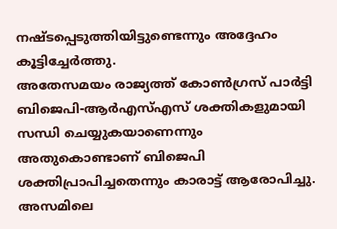നഷ്ടപ്പെടുത്തിയിട്ടുണ്ടെന്നും അദ്ദേഹം കൂട്ടിച്ചേർത്തു.
അതേസമയം രാജ്യത്ത് കോൺഗ്രസ് പാർട്ടി ബിജെപി-ആർഎസ്എസ് ശക്തികളുമായി സന്ധി ചെയ്യുകയാണെന്നും അതുകൊണ്ടാണ് ബിജെപി ശക്തിപ്രാപിച്ചതെന്നും കാരാട്ട് ആരോപിച്ചു. അസമിലെ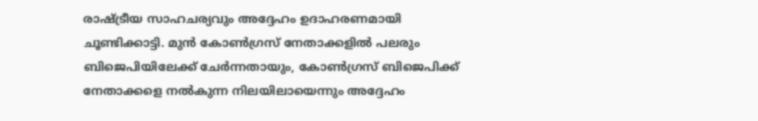രാഷ്ട്രീയ സാഹചര്യവും അദ്ദേഹം ഉദാഹരണമായി ചൂണ്ടിക്കാട്ടി. മുൻ കോൺഗ്രസ് നേതാക്കളിൽ പലരും ബിജെപിയിലേക്ക് ചേർന്നതായും, കോൺഗ്രസ് ബിജെപിക്ക് നേതാക്കളെ നൽകുന്ന നിലയിലായെന്നും അദ്ദേഹം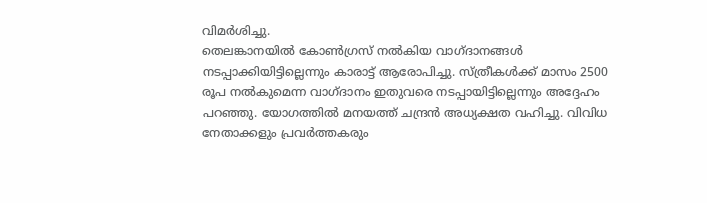വിമർശിച്ചു.
തെലങ്കാനയിൽ കോൺഗ്രസ് നൽകിയ വാഗ്ദാനങ്ങൾ നടപ്പാക്കിയിട്ടില്ലെന്നും കാരാട്ട് ആരോപിച്ചു. സ്ത്രീകൾക്ക് മാസം 2500 രൂപ നൽകുമെന്ന വാഗ്ദാനം ഇതുവരെ നടപ്പായിട്ടില്ലെന്നും അദ്ദേഹം പറഞ്ഞു. യോഗത്തിൽ മനയത്ത് ചന്ദ്രൻ അധ്യക്ഷത വഹിച്ചു. വിവിധ നേതാക്കളും പ്രവർത്തകരും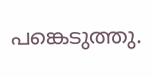പങ്കെടുത്തു.